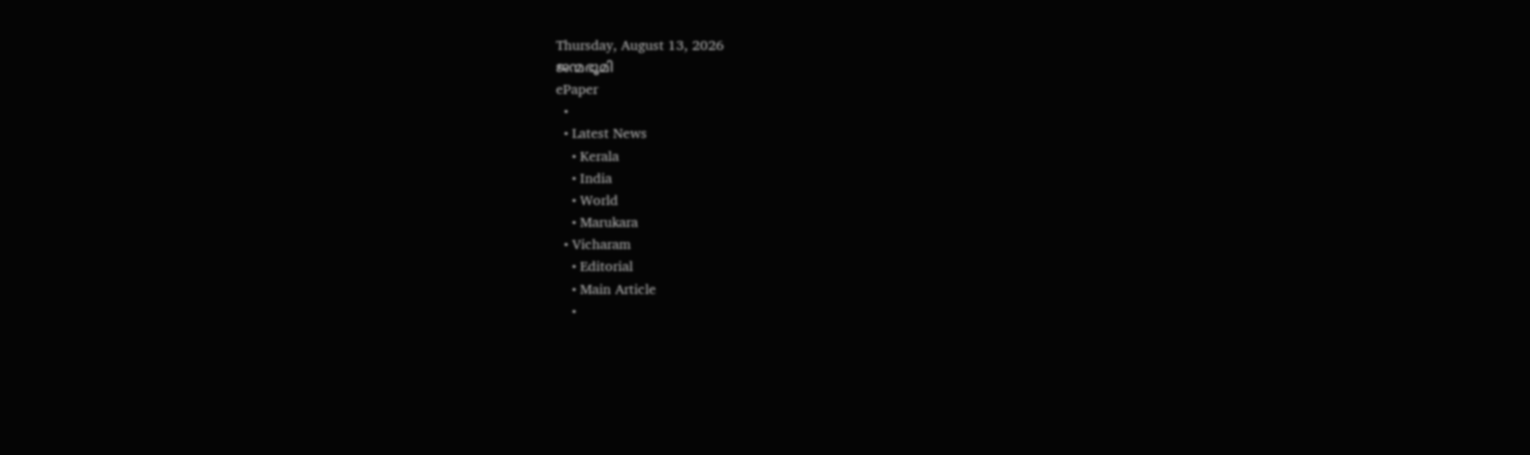Thursday, August 13, 2026
ജന്മഭൂമി
ePaper
  •
  • Latest News
    • Kerala
    • India
    • World
    • Marukara
  • Vicharam
    • Editorial
    • Main Article
    •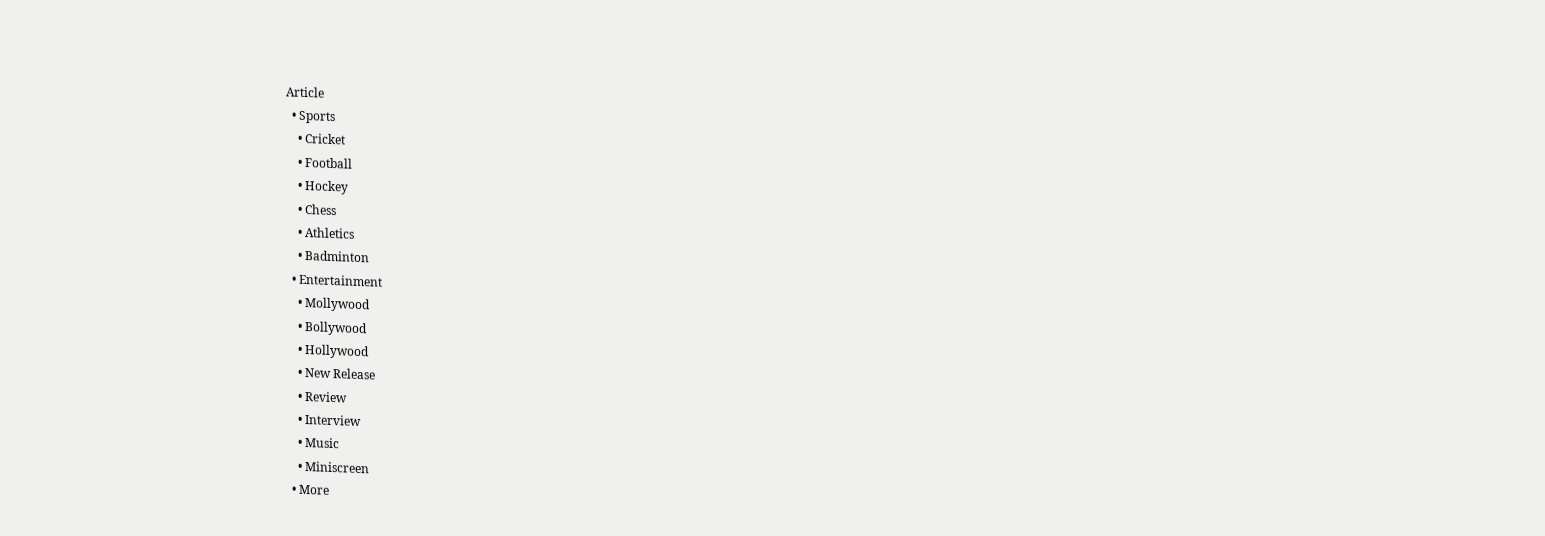Article
  • Sports
    • Cricket
    • Football
    • Hockey
    • Chess
    • Athletics
    • Badminton
  • Entertainment
    • Mollywood
    • Bollywood
    • Hollywood
    • New Release
    • Review
    • Interview
    • Music
    • Miniscreen
  • More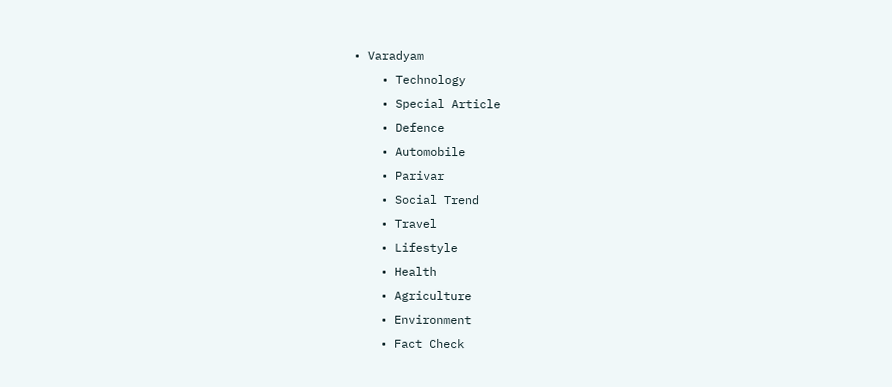• Varadyam
    • Technology
    • Special Article
    • Defence
    • Automobile
    • Parivar
    • Social Trend
    • Travel
    • Lifestyle
    • Health
    • Agriculture
    • Environment
    • Fact Check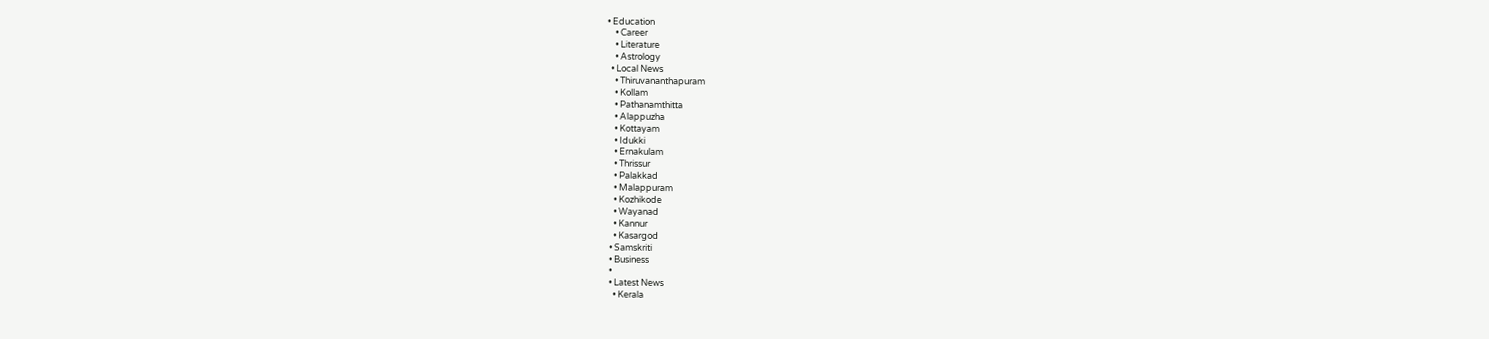• Education
    • Career
    • Literature
    • Astrology
  • Local News
    • Thiruvananthapuram
    • Kollam
    • Pathanamthitta
    • Alappuzha
    • Kottayam
    • Idukki
    • Ernakulam
    • Thrissur
    • Palakkad
    • Malappuram
    • Kozhikode
    • Wayanad
    • Kannur
    • Kasargod
  • Samskriti
  • Business
  •
  • Latest News
    • Kerala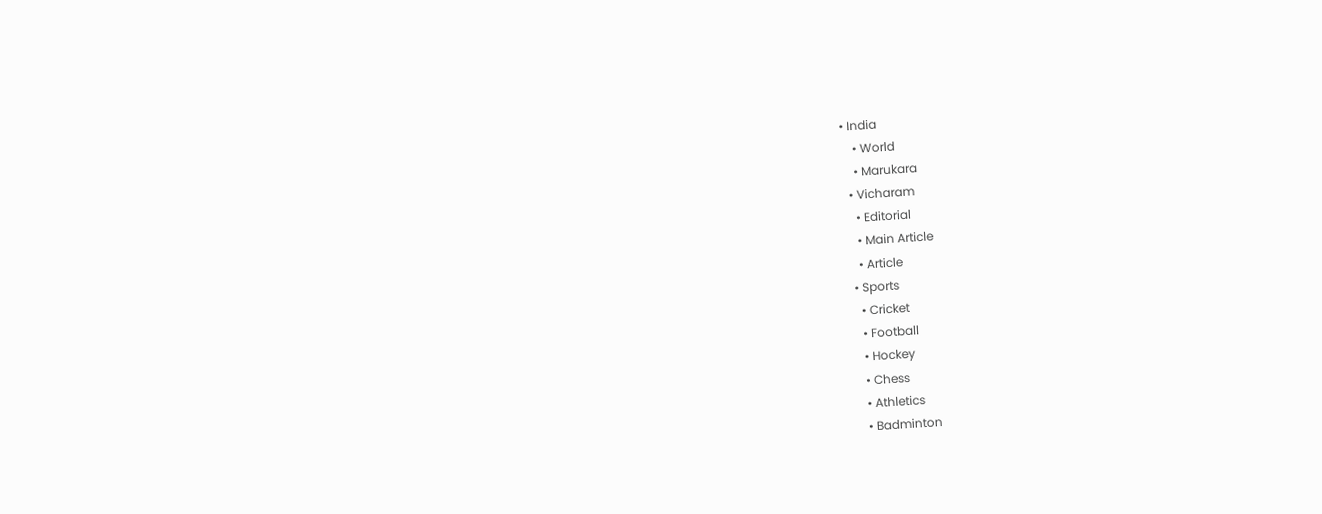• India
    • World
    • Marukara
  • Vicharam
    • Editorial
    • Main Article
    • Article
  • Sports
    • Cricket
    • Football
    • Hockey
    • Chess
    • Athletics
    • Badminton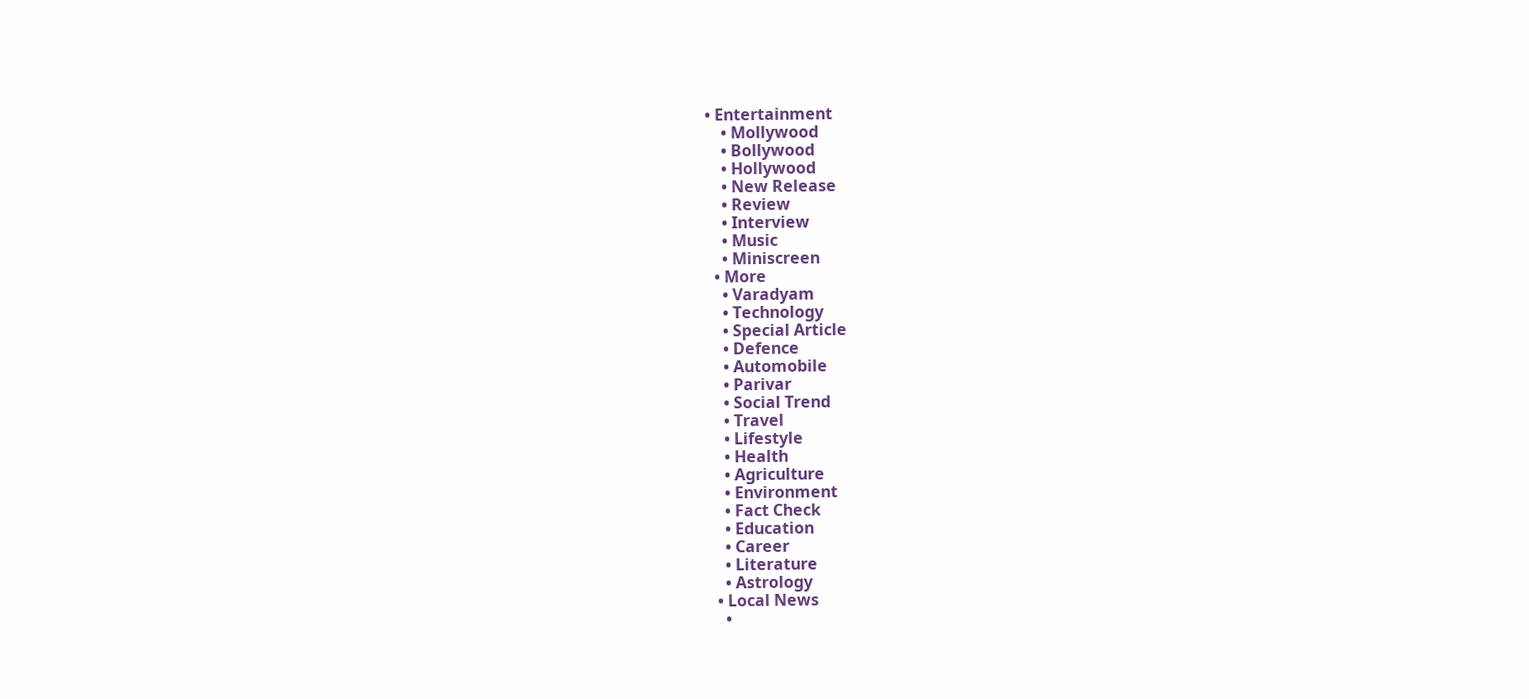• Entertainment
    • Mollywood
    • Bollywood
    • Hollywood
    • New Release
    • Review
    • Interview
    • Music
    • Miniscreen
  • More
    • Varadyam
    • Technology
    • Special Article
    • Defence
    • Automobile
    • Parivar
    • Social Trend
    • Travel
    • Lifestyle
    • Health
    • Agriculture
    • Environment
    • Fact Check
    • Education
    • Career
    • Literature
    • Astrology
  • Local News
    •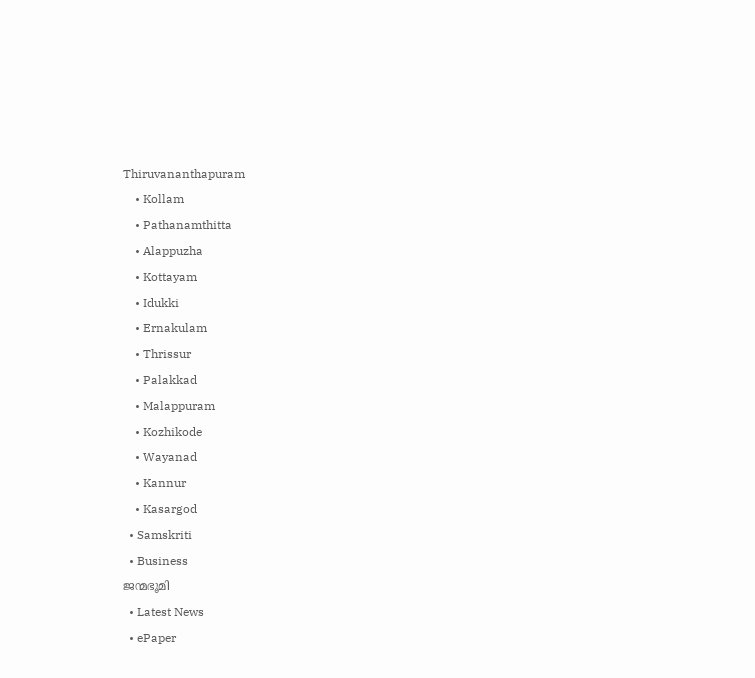Thiruvananthapuram
    • Kollam
    • Pathanamthitta
    • Alappuzha
    • Kottayam
    • Idukki
    • Ernakulam
    • Thrissur
    • Palakkad
    • Malappuram
    • Kozhikode
    • Wayanad
    • Kannur
    • Kasargod
  • Samskriti
  • Business
ജന്മഭൂമി
  • Latest News
  • ePaper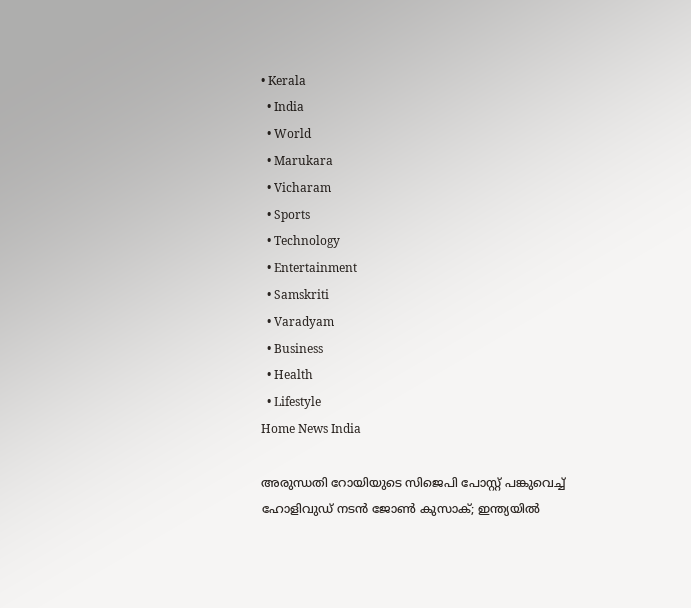• Kerala
  • India
  • World
  • Marukara
  • Vicharam
  • Sports
  • Technology
  • Entertainment
  • Samskriti
  • Varadyam
  • Business
  • Health
  • Lifestyle
Home News India

അരുന്ധതി റോയിയുടെ സിജെപി പോസ്റ്റ് പങ്കുവെച്ച് ഹോളിവുഡ് നടന്‍ ജോണ്‍ കുസാക്; ഇന്ത്യയില്‍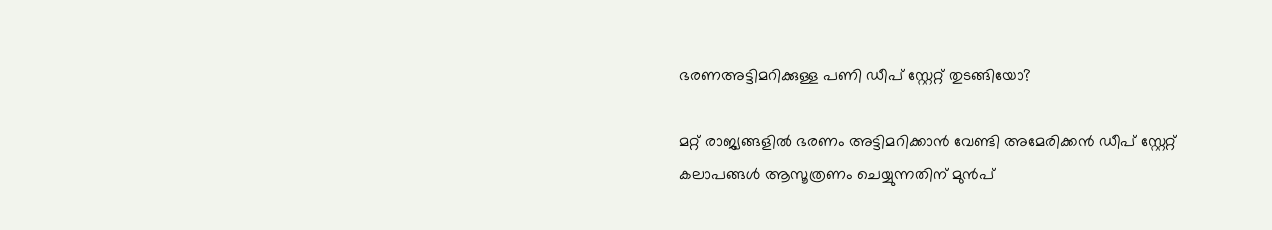ഭരണഅട്ടിമറിക്കുള്ള പണി ഡീപ് സ്റ്റേറ്റ് തുടങ്ങിയോ?

മറ്റ് രാജ്യങ്ങളില്‍ ഭരണം അട്ടിമറിക്കാന്‍ വേണ്ടി അമേരിക്കന്‍ ഡീപ് സ്റ്റേറ്റ് കലാപങ്ങള്‍ ആസൂത്രണം ചെയ്യുന്നതിന് മുന്‍പ്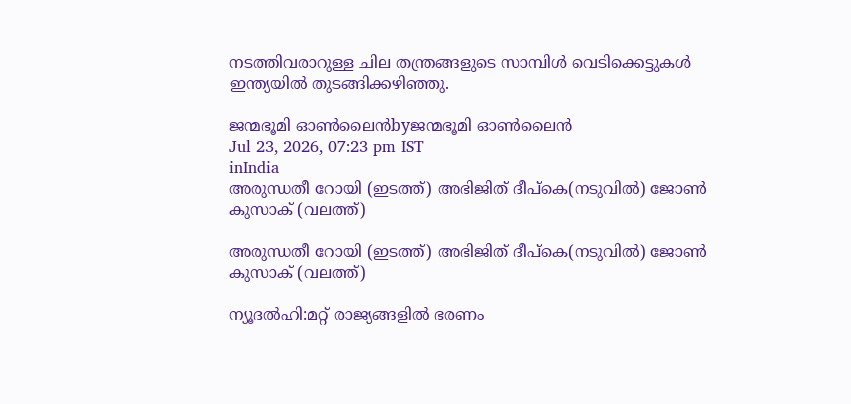നടത്തിവരാറുള്ള ചില തന്ത്രങ്ങളുടെ സാമ്പിള്‍ വെടിക്കെട്ടുകള്‍ ഇന്ത്യയില്‍ തുടങ്ങിക്കഴിഞ്ഞു.

ജന്മഭൂമി ഓണ്‍ലൈന്‍byജന്മഭൂമി ഓണ്‍ലൈന്‍
Jul 23, 2026, 07:23 pm IST
inIndia
അരുന്ധതീ റോയി (ഇടത്ത്) അഭിജിത് ദീപ്കെ(നടുവില്‍) ജോണ്‍ കുസാക് (വലത്ത്)

അരുന്ധതീ റോയി (ഇടത്ത്) അഭിജിത് ദീപ്കെ(നടുവില്‍) ജോണ്‍ കുസാക് (വലത്ത്)

ന്യൂദല്‍ഹി:മറ്റ് രാജ്യങ്ങളില്‍ ഭരണം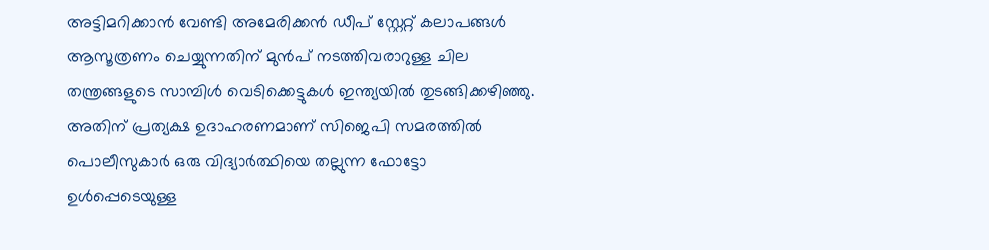അട്ടിമറിക്കാന്‍ വേണ്ടി അമേരിക്കന്‍ ഡീപ് സ്റ്റേറ്റ് കലാപങ്ങള്‍ ആസൂത്രണം ചെയ്യുന്നതിന് മുന്‍പ് നടത്തിവരാറുള്ള ചില തന്ത്രങ്ങളുടെ സാമ്പിള്‍ വെടിക്കെട്ടുകള്‍ ഇന്ത്യയില്‍ തുടങ്ങിക്കഴിഞ്ഞു. അതിന് പ്രത്യക്ഷ ഉദാഹരണമാണ് സിജെപി സമരത്തില്‍ പൊലീസുകാര്‍ ഒരു വിദ്യാര്‍ത്ഥിയെ തല്ലുന്ന ഫോട്ടോ ഉള്‍പ്പെടെയുള്ള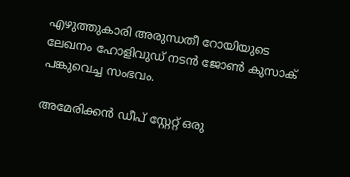എഴുത്തുകാരി അരുന്ധതീ റോയിയുടെ ലേഖനം ഹോളിവുഡ് നടന്‍ ജോണ്‍ കുസാക് പങ്കുവെച്ച സംഭവം.

അമേരിക്കന്‍ ഡീപ് സ്റ്റേറ്റ് ഒരു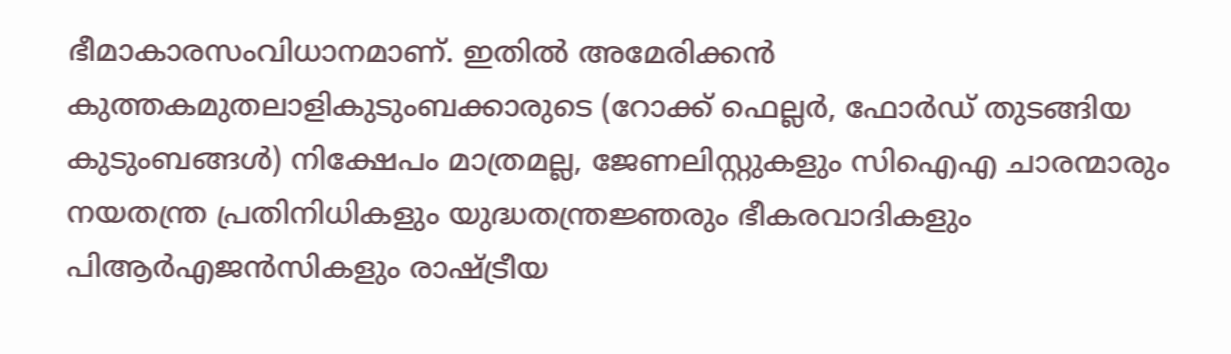ഭീമാകാരസംവിധാനമാണ്. ഇതില്‍ അമേരിക്കന്‍ കുത്തകമുതലാളികുടുംബക്കാരുടെ (റോക്ക് ഫെല്ലര്‍, ഫോര്‍ഡ് തുടങ്ങിയ കുടുംബങ്ങള്‍) നിക്ഷേപം മാത്രമല്ല, ജേണലിസ്റ്റുകളും സിഐഎ ചാരന്മാരും നയതന്ത്ര പ്രതിനിധികളും യുദ്ധതന്ത്രജ്ഞരും ഭീകരവാദികളും പിആര്‍എജന്‍സികളും രാഷ്‌ട്രീയ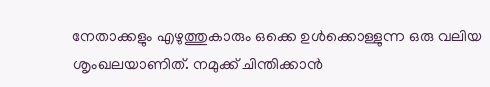നേതാക്കളും എഴുത്തുകാരും ഒക്കെ ഉള്‍ക്കൊള്ളുന്ന ഒരു വലിയ ശൃംഖലയാണിത്. നമുക്ക് ചിന്തിക്കാന്‍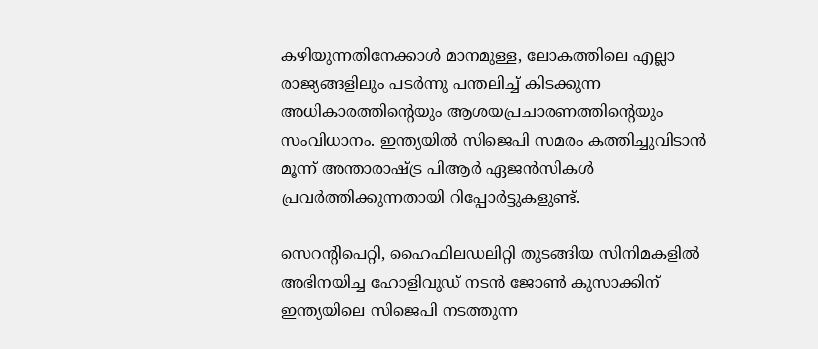കഴിയുന്നതിനേക്കാള്‍ മാനമുള്ള, ലോകത്തിലെ എല്ലാ രാജ്യങ്ങളിലും പടര്‍ന്നു പന്തലിച്ച് കിടക്കുന്ന അധികാരത്തിന്റെയും ആശയപ്രചാരണത്തിന്റെയും സംവിധാനം. ഇന്ത്യയില്‍ സിജെപി സമരം കത്തിച്ചുവിടാന്‍ മൂന്ന് അന്താരാഷ്‌ട്ര പിആര്‍ ഏജന്‍സികള്‍ പ്രവര്‍ത്തിക്കുന്നതായി റിപ്പോര്‍ട്ടുകളുണ്ട്.

സെറന്‍റിപെറ്റി, ഹൈഫിലഡലിറ്റി തുടങ്ങിയ സിനിമകളില്‍ അഭിനയിച്ച ഹോളിവുഡ് നടന്‍ ജോണ്‍ കുസാക്കിന് ഇന്ത്യയിലെ സിജെപി നടത്തുന്ന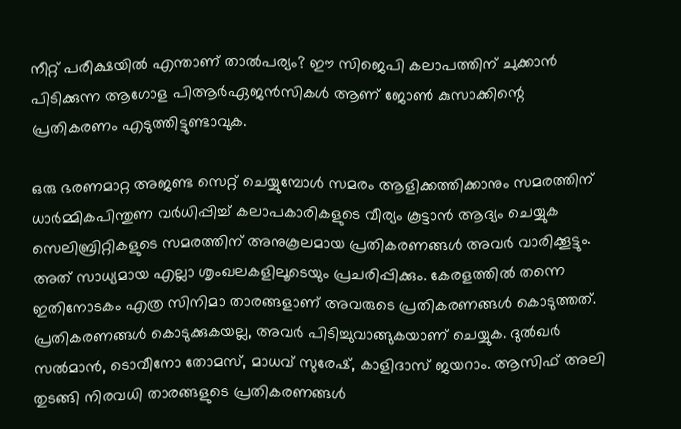നീറ്റ് പരീക്ഷയില്‍ എന്താണ് താല്‍പര്യം? ഈ സിജെപി കലാപത്തിന് ചുക്കാന്‍ പിടിക്കുന്ന ആഗോള പിആര്‍ഏജന്‍സികള്‍ ആണ് ജോണ്‍ കുസാക്കിന്റെ പ്രതികരണം എടുത്തിട്ടുണ്ടാവുക.

ഒരു ഭരണമാറ്റ അജണ്ട സെറ്റ് ചെയ്യുമ്പോള്‍ സമരം ആളിക്കത്തിക്കാനും സമരത്തിന് ധാര്‍മ്മികപിന്തുണ വര്‍ധിപ്പിച്ച് കലാപകാരികളുടെ വീര്യം കൂട്ടാന്‍ ആദ്യം ചെയ്യുക സെലിബ്രിറ്റികളുടെ സമരത്തിന് അനുകൂലമായ പ്രതികരണങ്ങള്‍ അവര്‍ വാരിക്കൂട്ടും. അത് സാധ്യമായ എല്ലാ ശൃംഖലകളിലൂടെയും പ്രചരിപ്പിക്കും. കേരളത്തില്‍ തന്നെ ഇതിനോടകം എത്ര സിനിമാ താരങ്ങളാണ് അവരുടെ പ്രതികരണങ്ങള്‍ കൊടുത്തത്. പ്രതികരണങ്ങള്‍ കൊടുക്കുകയല്ല, അവര്‍ പിടിച്ചുവാങ്ങുകയാണ് ചെയ്യുക. ദുല്‍ഖര്‍ സല്‍മാന്‍, ടൊവീനോ തോമസ്, മാധവ് സുരേഷ്, കാളിദാസ് ജയറാം. ആസിഫ് അലി തുടങ്ങി നിരവധി താരങ്ങളുടെ പ്രതികരണങ്ങള്‍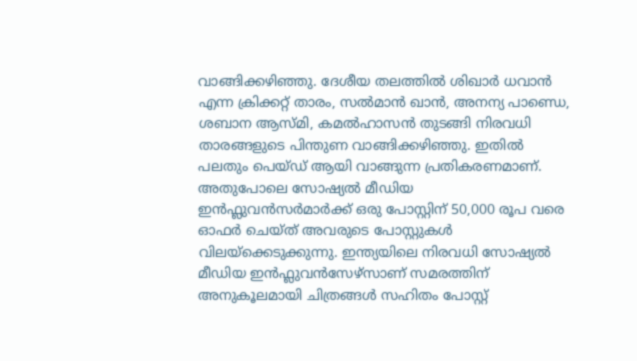വാങ്ങിക്കഴിഞ്ഞു. ദേശീയ തലത്തില്‍ ശിഖാര്‍ ധവാന്‍ എന്ന ക്രിക്കറ്റ് താരം, സല്‍മാന്‍ ഖാന്‍, അനന്യ പാണ്ഡെ, ശബാന ആസ്മി, കമല്‍ഹാസന്‍ തുടങ്ങി നിരവധി താരങ്ങളുടെ പിന്തുണ വാങ്ങിക്കഴിഞ്ഞു. ഇതില്‍ പലതും പെയ്ഡ് ആയി വാങ്ങുന്ന പ്രതികരണമാണ്. അതുപോലെ സോഷ്യല്‍ മീഡിയ ഇന്‍ഫ്ലുവന്‍സര്‍മാര്‍ക്ക് ഒരു പോസ്റ്റിന് 50,000 രൂപ വരെ ഓഫര്‍ ചെയ്ത് അവരുടെ പോസ്റ്റുകള്‍ വിലയ്‌ക്കെടുക്കുന്നു. ഇന്ത്യയിലെ നിരവധി സോഷ്യല്‍ മീഡിയ ഇന്‍ഫ്ലുവന്‍സേഴ്സാണ് സമരത്തിന് അനുകൂലമായി ചിത്രങ്ങള്‍ സഹിതം പോസ്റ്റ്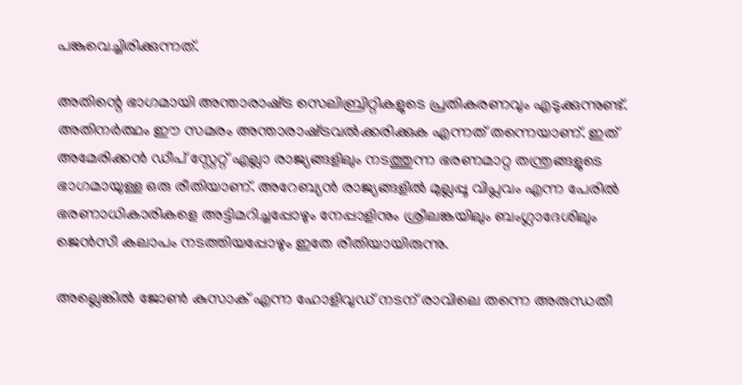പങ്കുവെച്ചിരിക്കുന്നത്.

അതിന്റെ ഭാഗമായി അന്താരാഷ്‌ട്ര സെലിബ്രിറ്റികളുടെ പ്രതികരണവും എടുക്കുന്നുണ്ട്. അതിനര്‍ത്ഥം ഈ സമരം അന്താരാഷ്‌ട്രവല്‍ക്കരിക്കുക എന്നത് തന്നെയാണ്. ഇത് അമേരിക്കന്‍ ഡീപ് സ്റ്റേറ്റ് എല്ലാ രാജ്യങ്ങളിലും നടത്തുന്ന ഭരണമാറ്റ തന്ത്രങ്ങളുടെ ഭാഗമായുള്ള ഒരു രീതിയാണ്. അറേബ്യന്‍ രാജ്യങ്ങളില്‍ മുല്ലപ്പൂ വിപ്ലവം എന്ന പേരില്‍ ഭരണാധികാരികളെ അട്ടിമറിച്ചപ്പോഴും നേപ്പാളിനും ശ്രീലങ്കയിലും ബംഗ്ലാദേശിലും ജെന്‍സീ കലാപം നടത്തിയപ്പോഴും ഇതേ രീതിയായിരുന്നു.

അല്ലെങ്കില്‍ ജോണ്‍ കുസാക് എന്ന ഹോളിവുഡ് നടന് രാവിലെ തന്നെ അരുന്ധതീ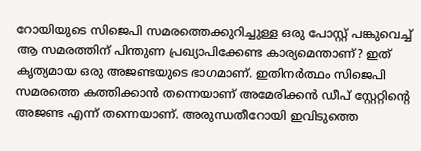റോയിയുടെ സിജെപി സമരത്തെക്കുറിച്ചുള്ള ഒരു പോസ്റ്റ് പങ്കുവെച്ച് ആ സമരത്തിന് പിന്തുണ പ്രഖ്യാപിക്കേണ്ട കാര്യമെന്താണ്? ഇത് കൃത്യമായ ഒരു അജണ്ടയുടെ ഭാഗമാണ്. ഇതിനര്‍ത്ഥം സിജെപി സമരത്തെ കത്തിക്കാന്‍ തന്നെയാണ് അമേരിക്കന്‍ ഡീപ് സ്റ്റേറ്റിന്റെ അജണ്ട എന്ന് തന്നെയാണ്. അരുന്ധതീറോയി ഇവിടുത്തെ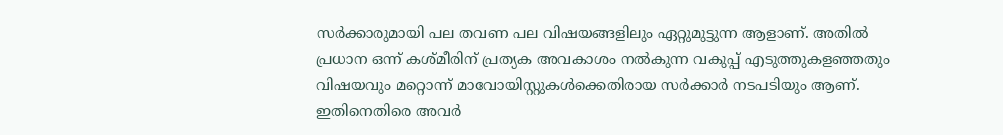സര്‍ക്കാരുമായി പല തവണ പല വിഷയങ്ങളിലും ഏറ്റുമുട്ടുന്ന ആളാണ്. അതില്‍ പ്രധാന ഒന്ന് കശ്മീരിന് പ്രത്യക അവകാശം നല്‍കുന്ന വകുപ്പ് എടുത്തുകളഞ്ഞതും വിഷയവും മറ്റൊന്ന് മാവോയിസ്റ്റുകള്‍ക്കെതിരായ സര്‍ക്കാര്‍ നടപടിയും ആണ്. ഇതിനെതിരെ അവര്‍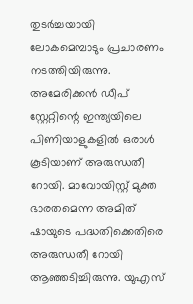തുടര്‍ച്ചയായി ലോകമെമ്പാടും പ്രചാരണം നടത്തിയിരുന്നു. അമേരിക്കന്‍ ഡീപ് സ്റ്റേറ്റിന്റെ ഇന്ത്യയിലെ പിണിയാളുകളില്‍ ഒരാള്‍ കൂടിയാണ് അരുന്ധതീ റോയി. മാവോയിസ്റ്റ് മുക്ത ഭാരതമെന്ന അമിത് ഷായുടെ പദ്ധതിക്കെതിരെ അരുന്ധതീ റോയി ആഞ്ഞടിച്ചിരുന്നു. യുഎസ്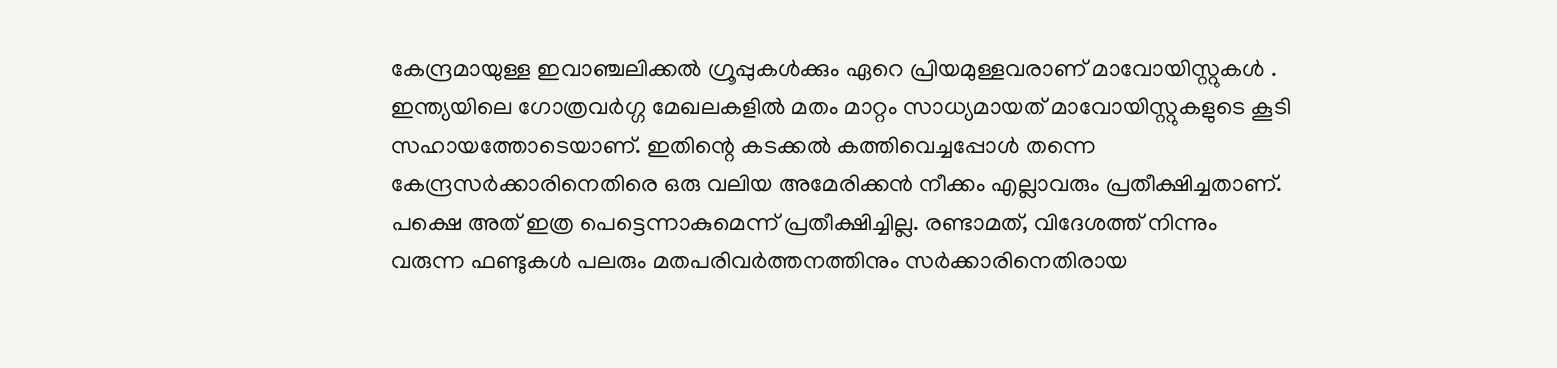കേന്ദ്രമായുള്ള ഇവാഞ്ചലിക്കല്‍ ഗ്രൂപ്പുകള്‍ക്കും ഏറെ പ്രിയമുള്ളവരാണ് മാവോയിസ്റ്റുകള്‍ . ഇന്ത്യയിലെ ഗോത്രവര്‍ഗ്ഗ മേഖലകളില്‍ മതം മാറ്റം സാധ്യമായത് മാവോയിസ്റ്റുകളുടെ കൂടി സഹായത്തോടെയാണ്. ഇതിന്റെ കടക്കല്‍ കത്തിവെച്ചപ്പോള്‍ തന്നെ കേന്ദ്രസര്‍ക്കാരിനെതിരെ ഒരു വലിയ അമേരിക്കന്‍ നീക്കം എല്ലാവരും പ്രതീക്ഷിച്ചതാണ്. പക്ഷെ അത് ഇത്ര പെട്ടെന്നാകുമെന്ന് പ്രതീക്ഷിച്ചില്ല. രണ്ടാമത്, വിദേശത്ത് നിന്നും വരുന്ന ഫണ്ടുകള്‍ പലരും മതപരിവര്‍ത്തനത്തിനും സര്‍ക്കാരിനെതിരായ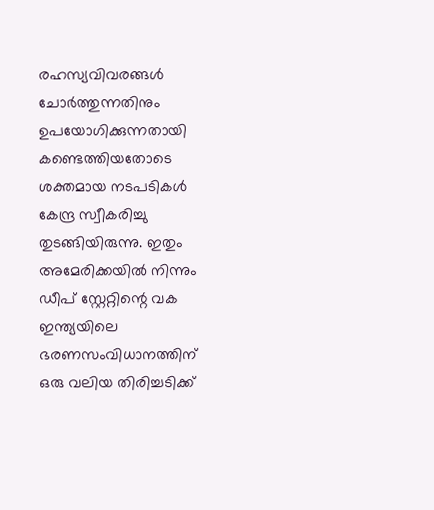രഹസ്യവിവരങ്ങള്‍ ചോര്‍ത്തുന്നതിനും ഉപയോഗിക്കുന്നതായി കണ്ടെത്തിയതോടെ ശക്തമായ നടപടികള്‍ കേന്ദ്ര സ്വീകരിച്ചു തുടങ്ങിയിരുന്നു. ഇതും അമേരിക്കയില്‍ നിന്നും ഡീപ് സ്റ്റേറ്റിന്റെ വക ഇന്ത്യയിലെ ഭരണസംവിധാനത്തിന് ഒരു വലിയ തിരിച്ചടിക്ക്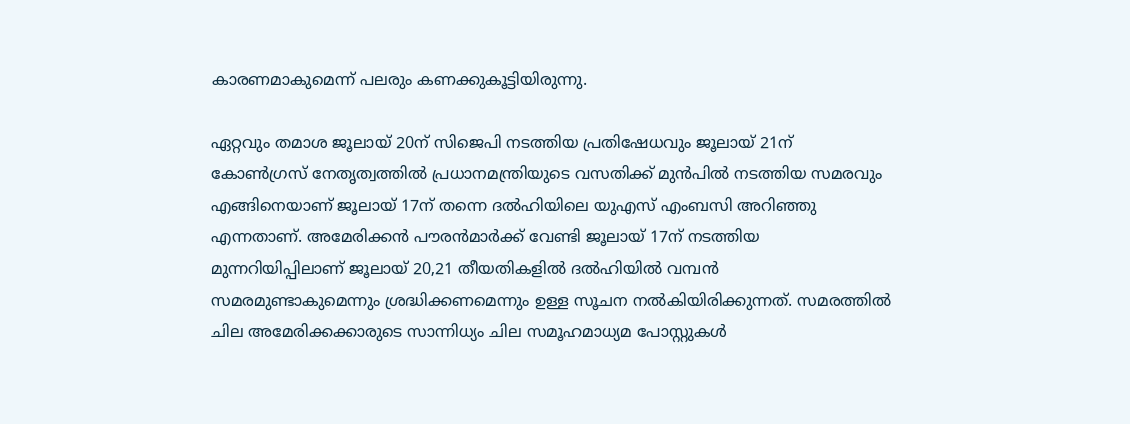കാരണമാകുമെന്ന് പലരും കണക്കുകൂട്ടിയിരുന്നു.

ഏറ്റവും തമാശ ജൂലായ് 20ന് സിജെപി നടത്തിയ പ്രതിഷേധവും ജൂലായ് 21ന് കോണ്‍ഗ്രസ് നേതൃത്വത്തില്‍ പ്രധാനമന്ത്രിയുടെ വസതിക്ക് മുന്‍പില്‍ നടത്തിയ സമരവും എങ്ങിനെയാണ് ജൂലായ് 17ന് തന്നെ ദല്‍ഹിയിലെ യുഎസ് എംബസി അറിഞ്ഞു എന്നതാണ്. അമേരിക്കന്‍ പൗരന്‍മാര്‍ക്ക് വേണ്ടി ജൂലായ് 17ന് നടത്തിയ മുന്നറിയിപ്പിലാണ് ജൂലായ് 20,21 തീയതികളില്‍ ദല്‍ഹിയില്‍ വമ്പന്‍ സമരമുണ്ടാകുമെന്നും ശ്രദ്ധിക്കണമെന്നും ഉള്ള സൂചന നല്‍കിയിരിക്കുന്നത്. സമരത്തില്‍ ചില അമേരിക്കക്കാരുടെ സാന്നിധ്യം ചില സമൂഹമാധ്യമ പോസ്റ്റുകള്‍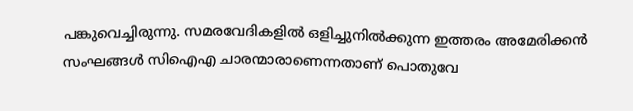പങ്കുവെച്ചിരുന്നു. സമരവേദികളില്‍ ഒളിച്ചുനില്‍ക്കുന്ന ഇത്തരം അമേരിക്കന്‍ സംഘങ്ങള്‍ സിഐഎ ചാരന്മാരാണെന്നതാണ് പൊതുവേ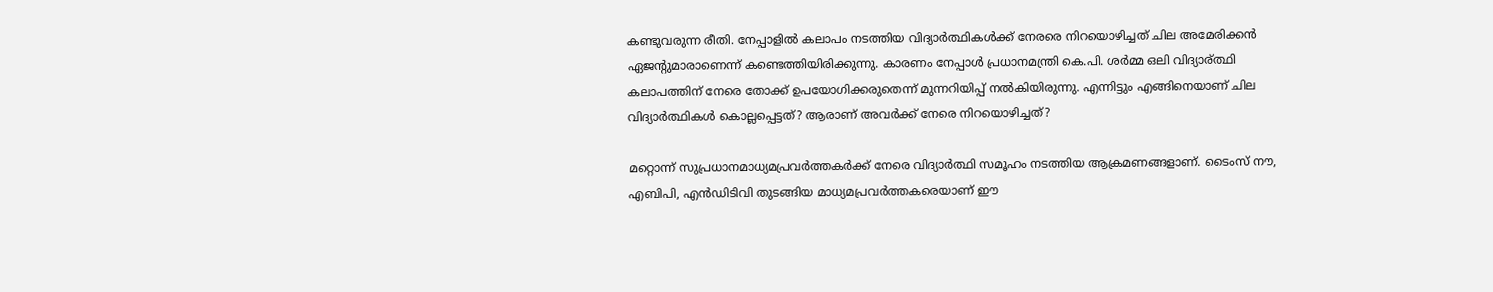കണ്ടുവരുന്ന രീതി. നേപ്പാളില്‍ കലാപം നടത്തിയ വിദ്യാര്‍ത്ഥികള്‍ക്ക് നേരരെ നിറയൊഴിച്ചത് ചില അമേരിക്കന്‍ ഏജന്‍റുമാരാണെന്ന് കണ്ടെത്തിയിരിക്കുന്നു. കാരണം നേപ്പാള്‍ പ്രധാനമന്ത്രി കെ.പി. ശര്‍മ്മ ഒലി വിദ്യാര്ത്ഥി കലാപത്തിന് നേരെ തോക്ക് ഉപയോഗിക്കരുതെന്ന് മുന്നറിയിപ്പ് നല്‍കിയിരുന്നു. എന്നിട്ടും എങ്ങിനെയാണ് ചില വിദ്യാര്‍ത്ഥികള്‍ കൊല്ലപ്പെട്ടത്? ആരാണ് അവര്‍ക്ക് നേരെ നിറയൊഴിച്ചത്?

മറ്റൊന്ന് സുപ്രധാനമാധ്യമപ്രവര്‍ത്തകര്‍ക്ക് നേരെ വിദ്യാര്‍ത്ഥി സമൂഹം നടത്തിയ ആക്രമണങ്ങളാണ്. ടൈംസ് നൗ, എബിപി, എന്‍ഡിടിവി തുടങ്ങിയ മാധ്യമപ്രവര്‍ത്തകരെയാണ് ഈ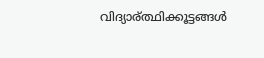വിദ്യാര‍്ത്ഥിക്കൂട്ടങ്ങള്‍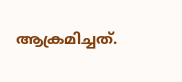ആക്രമിച്ചത്.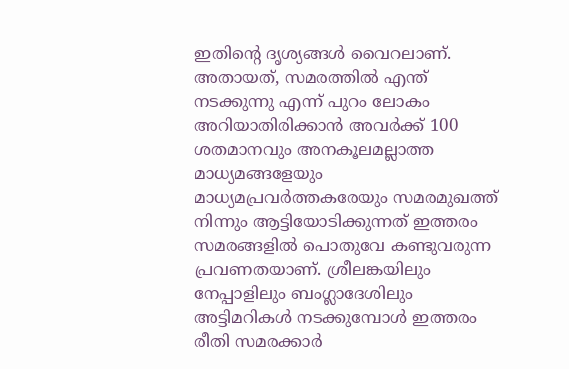ഇതിന്റെ ദൃശ്യങ്ങള്‍ വൈറലാണ്. അതായത്, സമരത്തില്‍ എന്ത് നടക്കുന്നു എന്ന് പുറം ലോകം അറിയാതിരിക്കാന്‍ അവര്‍ക്ക് 100 ശതമാനവും അനകൂലമല്ലാത്ത മാധ്യമങ്ങളേയും മാധ്യമപ്രവര്‍ത്തകരേയും സമരമുഖത്ത് നിന്നും ആട്ടിയോടിക്കുന്നത് ഇത്തരം സമരങ്ങളില്‍ പൊതുവേ കണ്ടുവരുന്ന പ്രവണതയാണ്. ശ്രീലങ്കയിലും നേപ്പാളിലും ബംഗ്ലാദേശിലും അട്ടിമറികള്‍ നടക്കുമ്പോള്‍ ഇത്തരം രീതി സമരക്കാര്‍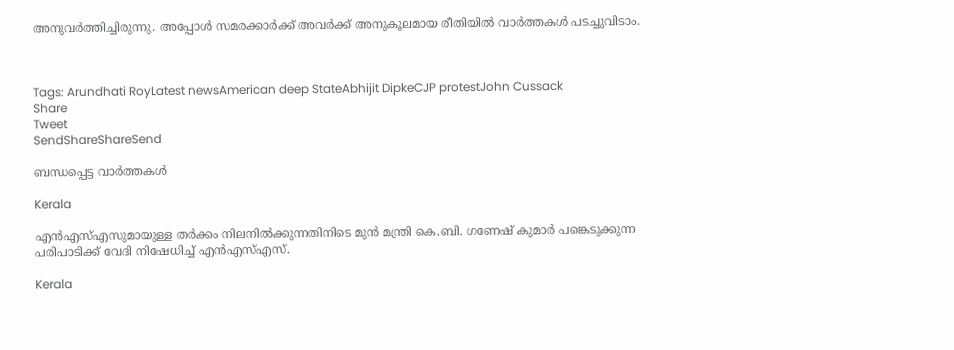അനുവര്‍ത്തിച്ചിരുന്നു. അപ്പോള്‍ സമരക്കാര്‍ക്ക് അവര്‍ക്ക് അനുകൂലമായ രീതിയില്‍ വാര്‍ത്തകള്‍ പടച്ചുവിടാം.



Tags: Arundhati RoyLatest newsAmerican deep StateAbhijit DipkeCJP protestJohn Cussack
Share
Tweet
SendShareShareSend

ബന്ധപ്പെട്ട വാര്‍ത്തകള്‍

Kerala

എൻഎസ്‌എസുമായുള്ള തർക്കം നിലനില്‍ക്കുന്നതിനിടെ മുൻ മന്ത്രി കെ.ബി. ഗണേഷ് കുമാർ പങ്കെടുക്കുന്ന പരിപാടിക്ക് വേദി നിഷേധിച്ച്‌ എൻഎസ്‌എസ്.

Kerala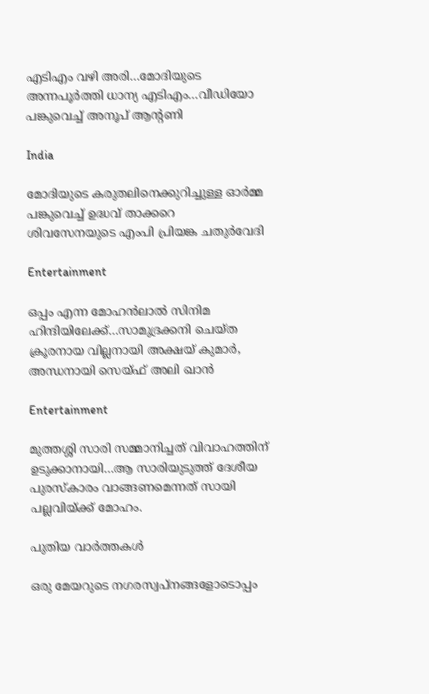എടിഎം വഴി അരി…മോദിയുടെ അന്നപൂര്‍ത്തി ധാന്യ എടിഎം…വീഡിയോ പങ്കുവെച്ച് അനൂപ് ആന്‍റണി

India

മോദിയുടെ കരുതലിനെക്കുറിച്ചുള്ള ഓര്‍മ്മ പങ്കുവെച്ച് ഉദ്ധവ് താക്കറെ ശിവസേനയുടെ എംപി പ്രിയങ്ക ചതുര്‍വേദി

Entertainment

ഒപ്പം എന്ന മോഹന്‍ലാല്‍ സിനിമ ഹിന്ദിയിലേക്ക്…സാമുദ്രക്കനി ചെയ്ത ക്രൂരനായ വില്ലനായി അക്ഷയ് കുമാര്‍, അന്ധനായി സെയ്ഫ് അലി ഖാന്‍

Entertainment

മുത്തശ്ശി സാരി സമ്മാനിച്ചത് വിവാഹത്തിന് ഉടുക്കാനായി…ആ സാരിയുടുത്ത് ദേശീയ പുരസ്കാരം വാങ്ങണമെന്നത് സായി പല്ലവിയ്‌ക്ക് മോഹം.

പുതിയ വാര്‍ത്തകള്‍

ഒരു മേയറുടെ നഗരസ്വപ്നങ്ങളോടൊപ്പം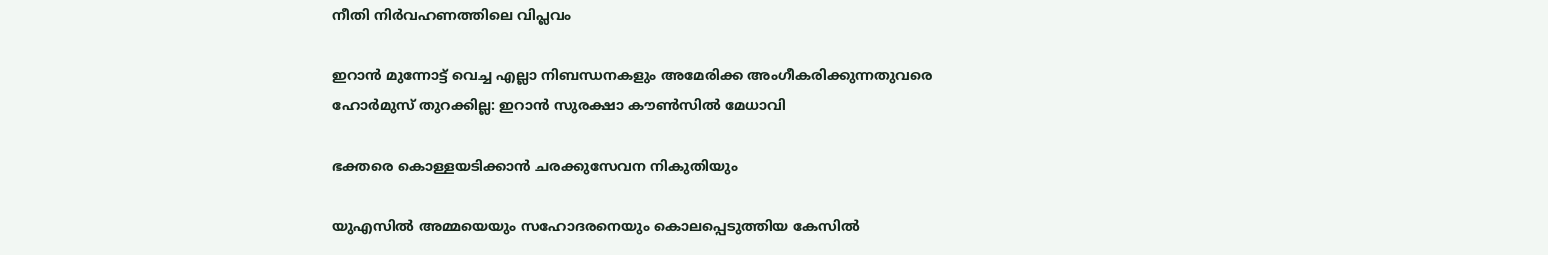നീതി നിര്‍വഹണത്തിലെ വിപ്ലവം

ഇറാൻ മുന്നോട്ട് വെച്ച എല്ലാ നിബന്ധനകളും അമേരിക്ക അംഗീകരിക്കുന്നതുവരെ ഹോർമുസ് തുറക്കില്ല: ഇറാൻ സുരക്ഷാ കൗൺസിൽ മേധാവി

ഭക്തരെ കൊള്ളയടിക്കാന്‍ ചരക്കുസേവന നികുതിയും

യുഎസിൽ അമ്മയെയും സഹോദരനെയും കൊലപ്പെടുത്തിയ കേസിൽ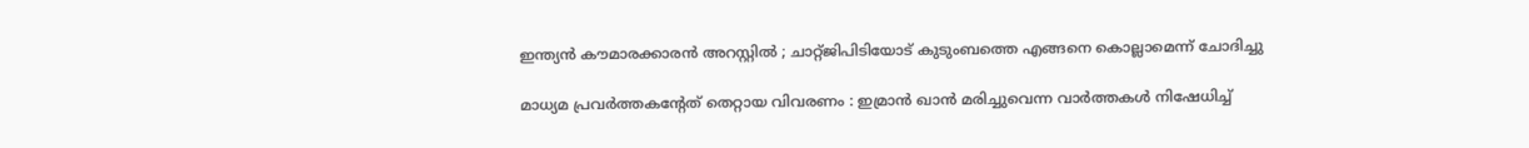ഇന്ത്യൻ കൗമാരക്കാരൻ അറസ്റ്റിൽ ; ചാറ്റ്ജിപിടിയോട് കുടുംബത്തെ എങ്ങനെ കൊല്ലാമെന്ന് ചോദിച്ചു

മാധ്യമ പ്രവർത്തകൻ്റേത് തെറ്റായ വിവരണം : ഇമ്രാൻ ഖാൻ മരിച്ചുവെന്ന വാർത്തകൾ നിഷേധിച്ച്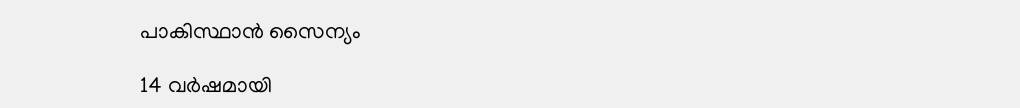പാകിസ്ഥാൻ സൈന്യം

14 വർഷമായി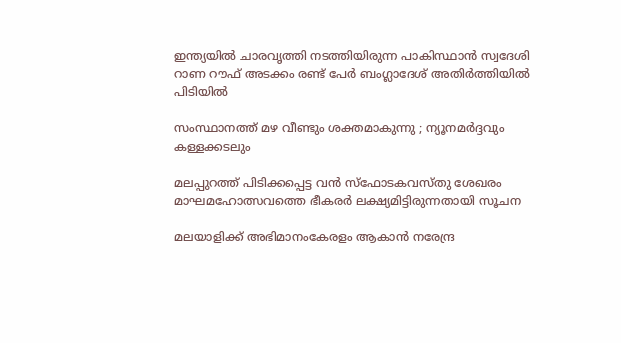ഇന്ത്യയിൽ ചാരവൃത്തി നടത്തിയിരുന്ന പാകിസ്ഥാൻ സ്വദേശി റാണ റൗഫ് അടക്കം രണ്ട് പേർ ബംഗ്ലാദേശ് അതിർത്തിയിൽ പിടിയിൽ

സംസ്ഥാനത്ത് മഴ വീണ്ടും ശക്തമാകുന്നു ; ന്യൂനമർദ്ദവും കള്ളക്കടലും

മലപ്പുറത്ത് പിടിക്കപ്പെട്ട വന്‍ സ്‌ഫോടകവസ്തു ശേഖരം മാഘമഹോത്സവത്തെ ഭീകരര്‍ ലക്ഷ്യമിട്ടിരുന്നതായി സൂചന

മലയാളിക്ക് അഭിമാനംകേരളം ആകാന്‍ നരേന്ദ്ര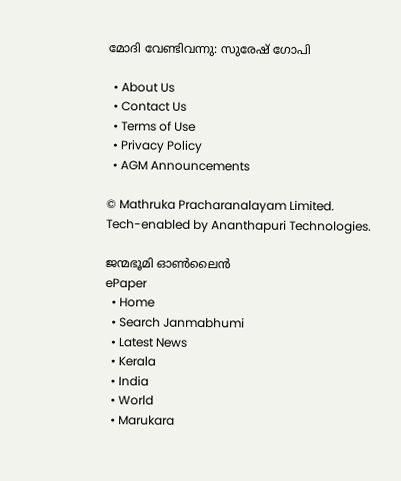മോദി വേണ്ടിവന്നു: സുരേഷ് ഗോപി

  • About Us
  • Contact Us
  • Terms of Use
  • Privacy Policy
  • AGM Announcements

© Mathruka Pracharanalayam Limited.
Tech-enabled by Ananthapuri Technologies.

ജന്മഭൂമി ഓണ്‍ലൈന്‍
ePaper
  • Home
  • Search Janmabhumi
  • Latest News
  • Kerala
  • India
  • World
  • Marukara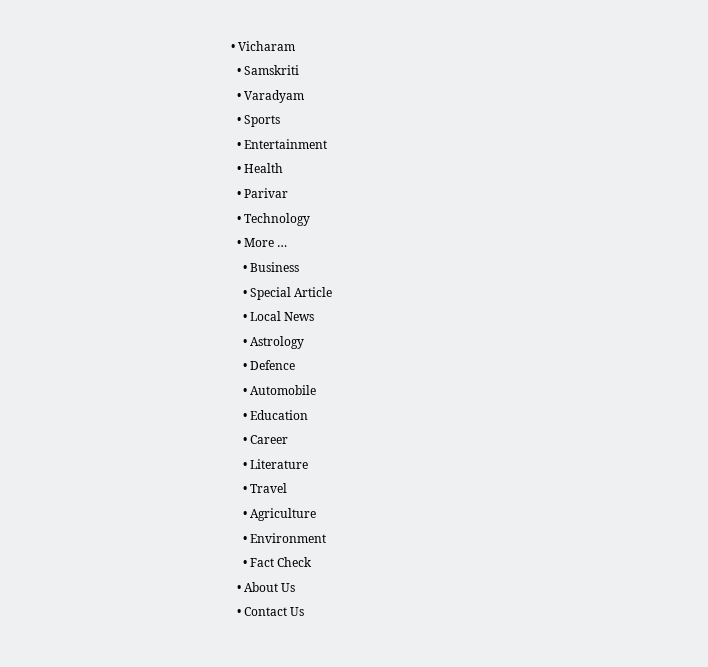• Vicharam
  • Samskriti
  • Varadyam
  • Sports
  • Entertainment
  • Health
  • Parivar
  • Technology
  • More …
    • Business
    • Special Article
    • Local News
    • Astrology
    • Defence
    • Automobile
    • Education
    • Career
    • Literature
    • Travel
    • Agriculture
    • Environment
    • Fact Check
  • About Us
  • Contact Us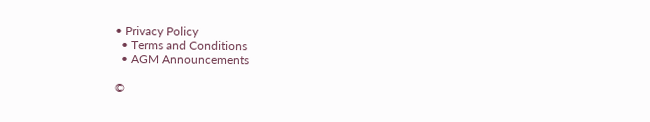• Privacy Policy
  • Terms and Conditions
  • AGM Announcements

©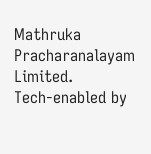Mathruka Pracharanalayam Limited.
Tech-enabled by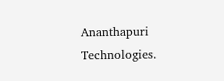Ananthapuri Technologies.